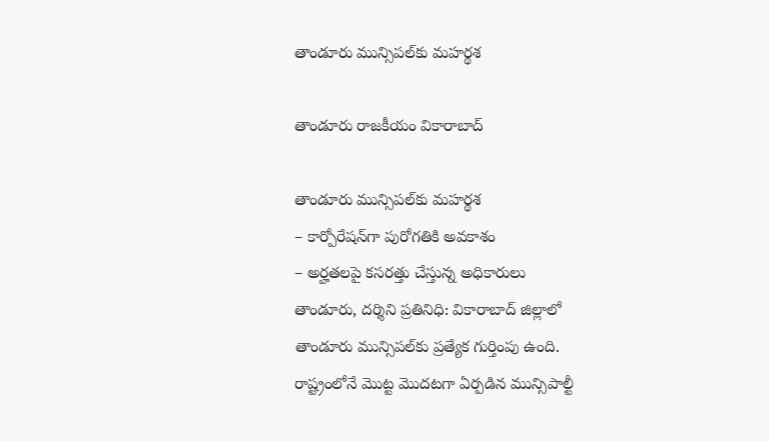తాండూరు మున్సిపల్‌కు మహర్థశ

తాండూరు రాజకీయం వికారాబాద్

తాండూరు మున్సిపల్‌కు మహర్థశ
– కార్పోరేషన్‌గా పురోగతికి అవకాశం
– అర్హతలపై కసరత్తు చేస్తున్న అధికారులు
తాండూరు, దర్శిని ప్రతినిధి: వికారాబాద్‌ జిల్లాలో తాండూరు మున్సిపల్‌కు ప్రత్యేక గుర్తింపు ఉంది. రాష్ట్రంలోనే మొట్ట మొదటగా ఏర్పడిన మున్సిపాల్టీ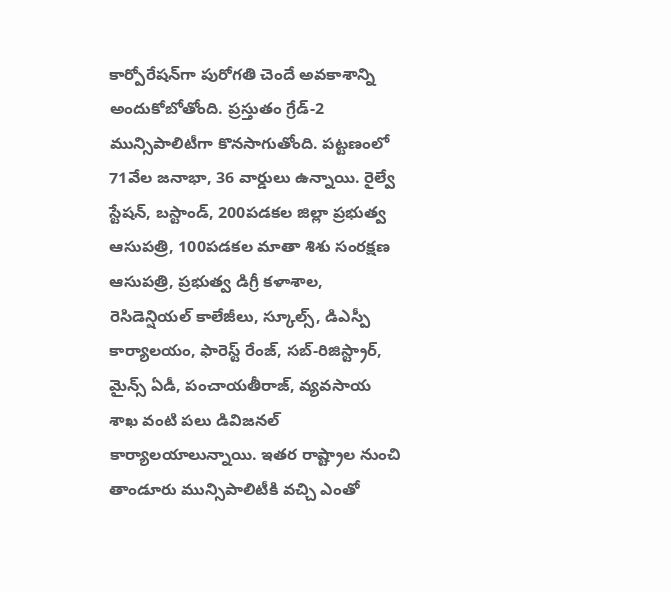కార్పోరేషన్‌గా పురోగతి చెందే అవకాశాన్ని అందుకోబోతోంది. ప్రస్తుతం గ్రేడ్‌-2 మున్సిపాలిటీగా కొనసాగుతోంది. పట్టణంలో 71వేల జనాభా, 36 వార్డులు ఉన్నాయి. రైల్వే స్టేషన్‌, బస్టాండ్‌, 200పడకల జిల్లా ప్రభుత్వ ఆసుపత్రి, 100పడకల మాతా శిశు సంరక్షణ ఆసుపత్రి, ప్రభుత్వ డిగ్రీ కళాశాల, రెసిడెన్షియల్‌ కాలేజీలు, స్కూల్స్‌, డిఎస్పీ కార్యాలయం, ఫారెస్ట్‌ రేంజ్‌, సబ్‌-రిజిస్ట్రార్‌, మైన్స్‌ ఏడీ, పంచాయతీరాజ్‌, వ్యవసాయ శాఖ వంటి పలు డివిజనల్‌ కార్యాలయాలున్నాయి. ఇతర రాష్ట్రాల నుంచి తాండూరు మున్సిపాలిటీకి వచ్చి ఎంతో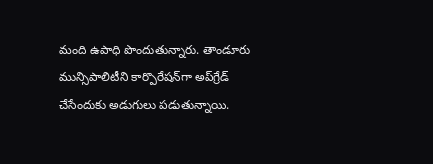మంది ఉపాధి పొందుతున్నారు. తాండూరు మున్సిపాలిటీని కార్పొరేషన్‌గా అప్‌గ్రేడ్‌ చేసేందుకు అడుగులు పడుతున్నాయి.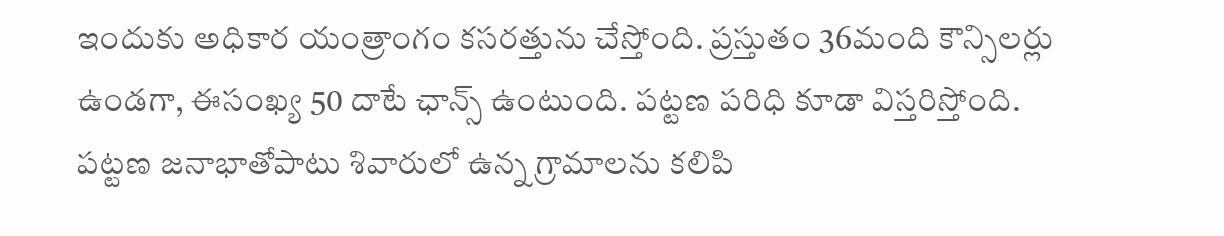ఇందుకు అధికార యంత్రాంగం కసరత్తును చేస్తోంది. ప్రస్తుతం 36మంది కౌన్సిలర్లు ఉండగా, ఈసంఖ్య 50 దాటే ఛాన్స్‌ ఉంటుంది. పట్టణ పరిధి కూడా విస్తరిస్తోంది. పట్టణ జనాభాతోపాటు శివారులో ఉన్న గ్రామాలను కలిపి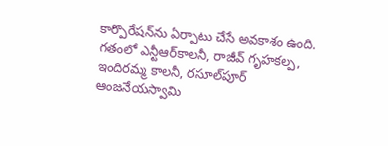కార్పొరేషన్‌ను ఏర్పాటు చేసే అవకాశం ఉంది. గతంలో ఎన్టీఆర్‌కాలనీ, రాజీవ్‌ గృహకల్ప, ఇందిరమ్మ కాలనీ, రసూల్‌పూర్‌ ఆంజనేయస్వామి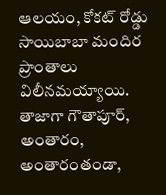ఆలయం, కోకట్‌ రోడ్డు సాయిబాబా మందిర ప్రాంతాలు విలీనమయ్యాయి. తాజాగా గౌతాపూర్‌, అంతారం, అంతారంతండా,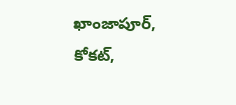ఖాంజాపూర్‌, కోకట్‌,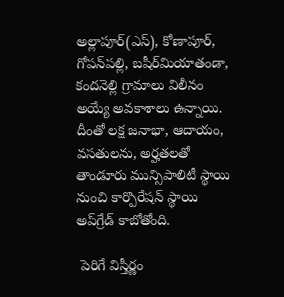అల్లాపూర్‌(ఎస్‌), కోణాపూర్‌, గోపన్‌పల్లి, బషీర్‌మియాతండా, కందనెల్లి గ్రామాలు విలీనం అయ్యే అవకాశాలు ఉన్నాయి. దీంతో లక్ష జనాభా, ఆదాయం, వసతులను, అర్హతలతో తాండూరు మున్సిపాలిటీ స్థాయి నుంచి కార్పొరేషన్‌ స్థాయి అప్‌గ్రేడ్‌ కాబోతోంది.

 పెరిగే విస్తీర్ణం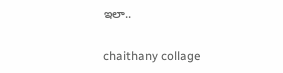ఇలా..

chaithany collage